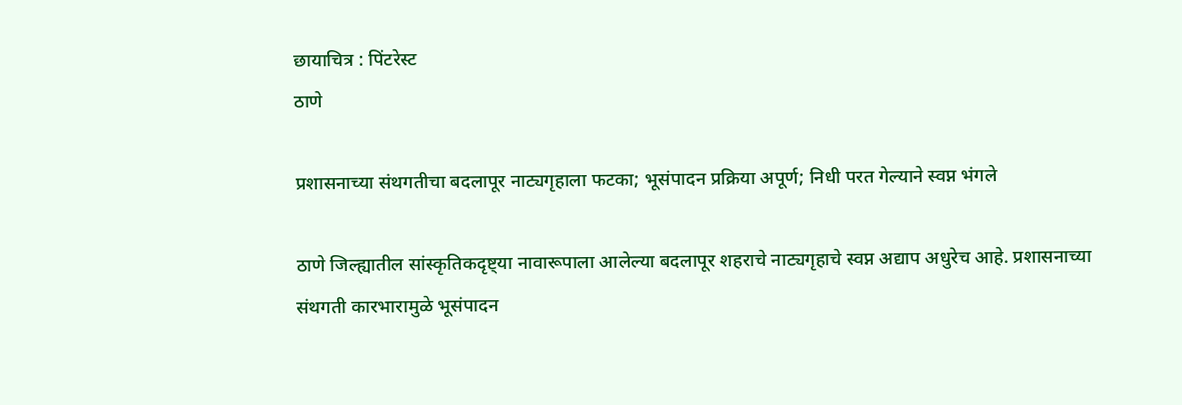छायाचित्र : पिंटरेस्ट
ठाणे

प्रशासनाच्या संथगतीचा बदलापूर नाट्यगृहाला फटका; भूसंपादन प्रक्रिया अपूर्ण; निधी परत गेल्याने स्वप्न भंगले

ठाणे जिल्ह्यातील सांस्कृतिकदृष्ट्या नावारूपाला आलेल्या बदलापूर शहराचे नाट्यगृहाचे स्वप्न अद्याप अधुरेच आहे. प्रशासनाच्या संथगती कारभारामुळे भूसंपादन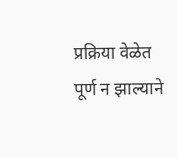प्रक्रिया वेळेत पूर्ण न झाल्याने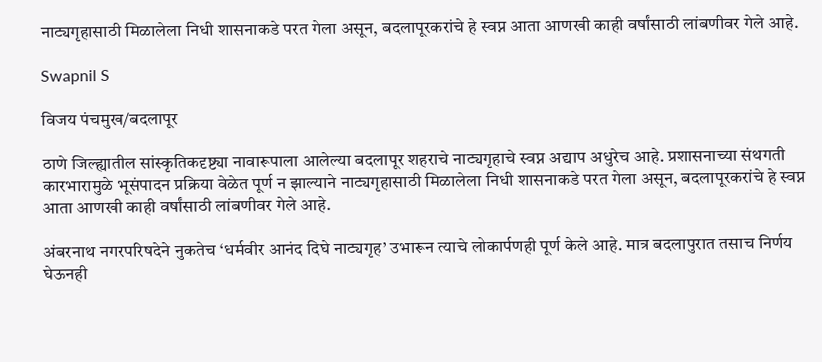नाट्यगृहासाठी मिळालेला निधी शासनाकडे परत गेला असून, बदलापूरकरांचे हे स्वप्न आता आणखी काही वर्षांसाठी लांबणीवर गेले आहे.

Swapnil S

विजय पंचमुख/बदलापूर

ठाणे जिल्ह्यातील सांस्कृतिकदृष्ट्या नावारूपाला आलेल्या बदलापूर शहराचे नाट्यगृहाचे स्वप्न अद्याप अधुरेच आहे. प्रशासनाच्या संथगती कारभारामुळे भूसंपादन प्रक्रिया वेळेत पूर्ण न झाल्याने नाट्यगृहासाठी मिळालेला निधी शासनाकडे परत गेला असून, बदलापूरकरांचे हे स्वप्न आता आणखी काही वर्षांसाठी लांबणीवर गेले आहे.

अंबरनाथ नगरपरिषदेने नुकतेच ‘धर्मवीर आनंद दिघे नाट्यगृह’ उभारून त्याचे लोकार्पणही पूर्ण केले आहे. मात्र बदलापुरात तसाच निर्णय घेऊनही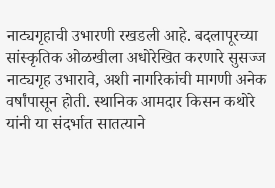नाट्यगृहाची उभारणी रखडली आहे. बदलापूरच्या सांस्कृतिक ओळखीला अधोरेखित करणारे सुसज्ज नाट्यगृह उभारावे, अशी नागरिकांची मागणी अनेक वर्षांपासून होती. स्थानिक आमदार किसन कथोरे यांनी या संदर्भात सातत्याने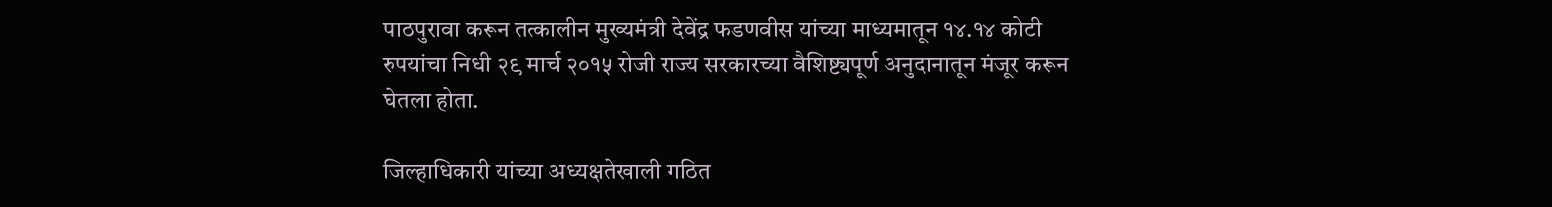पाठपुरावा करून तत्कालीन मुख्यमंत्री देवेंद्र फडणवीस यांच्या माध्यमातून १४.१४ कोटी रुपयांचा निधी २९ मार्च २०१५ रोजी राज्य सरकारच्या वैशिष्ट्यपूर्ण अनुदानातून मंजूर करून घेतला होता.

जिल्हाधिकारी यांच्या अध्यक्षतेखाली गठित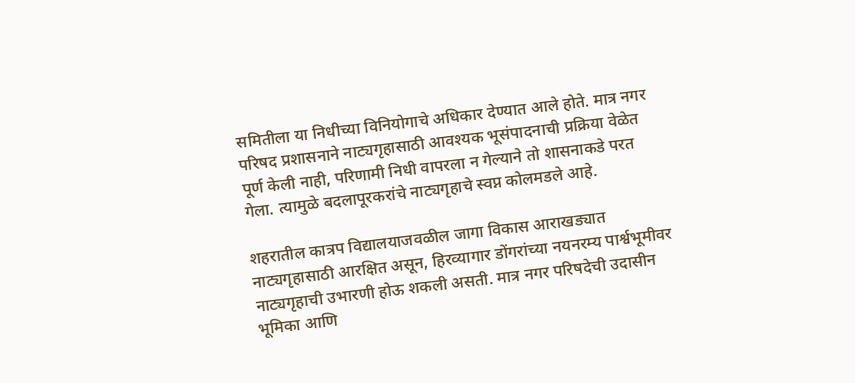समितीला या निधीच्या विनियोगाचे अधिकार देण्यात आले होते. मात्र नगर परिषद प्रशासनाने नाट्यगृहासाठी आवश्यक भूसंपादनाची प्रक्रिया वेळेत पूर्ण केली नाही, परिणामी निधी वापरला न गेल्याने तो शासनाकडे परत गेला. त्यामुळे बदलापूरकरांचे नाट्यगृहाचे स्वप्न कोलमडले आहे.

शहरातील कात्रप विद्यालयाजवळील जागा विकास आराखड्यात नाट्यगृहासाठी आरक्षित असून, हिरव्यागार डोंगरांच्या नयनरम्य पार्श्वभूमीवर नाट्यगृहाची उभारणी होऊ शकली असती. मात्र नगर परिषदेची उदासीन भूमिका आणि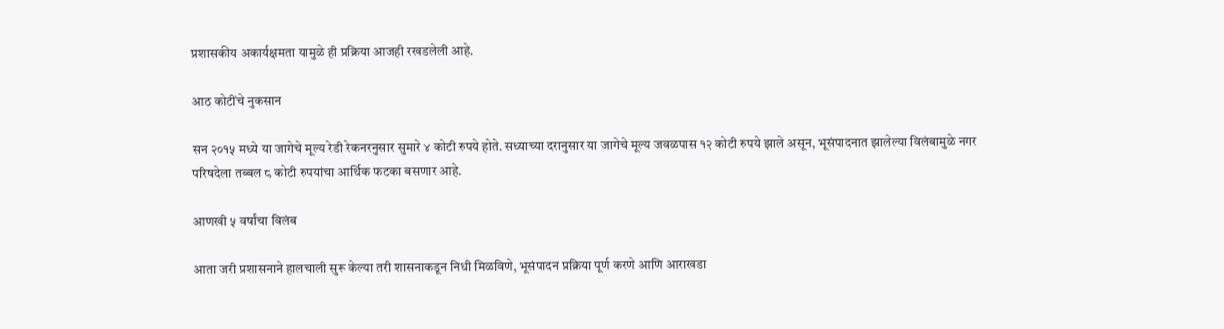प्रशासकीय अकार्यक्षमता यामुळे ही प्रक्रिया आजही रखडलेली आहे.

आठ कोटींचे नुकसान

सन २०१५ मध्ये या जागेचे मूल्य रेडी रेकनरनुसार सुमारे ४ कोटी रुपये होते. सध्याच्या दरानुसार या जागेचे मूल्य जवळपास १२ कोटी रुपये झाले असून, भूसंपादनात झालेल्या विलंबामुळे नगर परिषदेला तब्बल ८ कोटी रुपयांचा आर्थिक फटका बसणार आहे.

आणखी ५ वर्षांचा विलंब

आता जरी प्रशासनाने हालचाली सुरू केल्या तरी शासनाकडून निधी मिळविणे, भूसंपादन प्रक्रिया पूर्ण करणे आणि आराखडा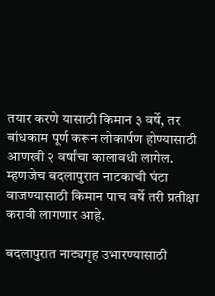तयार करणे यासाठी किमान ३ वर्षे, तर बांधकाम पूर्ण करून लोकार्पण होण्यासाठी आणखी २ वर्षांचा कालावधी लागेल. म्हणजेच बदलापुरात नाटकाची घंटा वाजण्यासाठी किमान पाच वर्षे तरी प्रतीक्षा करावी लागणार आहे.

बदलापुरात नाट्यगृह उभारण्यासाठी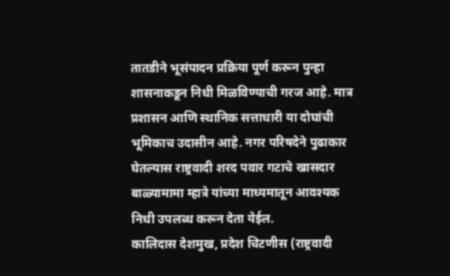तातडीने भूसंपादन प्रक्रिया पूर्ण करून पुन्हा शासनाकडून निधी मिळविण्याची गरज आहे. मात्र प्रशासन आणि स्थानिक सत्ताधारी या दोघांची भूमिकाच उदासीन आहे. नगर परिषदेने पुढाकार घेतल्यास राष्ट्रवादी शरद पवार गटाचे खासदार बाळ्यामामा म्हात्रे यांच्या माध्यमातून आवश्यक निधी उपलब्ध करून देता येईल.
कालिदास देशमुख, प्रदेश चिटणीस (राष्ट्रवादी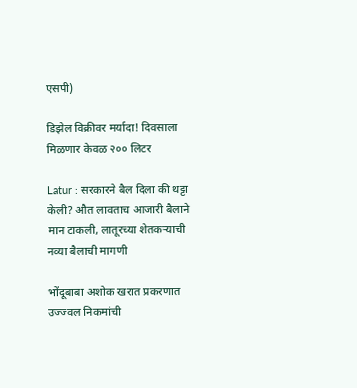एसपी)

डिझेल विक्रीवर मर्यादा! दिवसाला मिळणार केवळ २०० लिटर

Latur : सरकारने बैल दिला की थट्टा केली? औत लावताच आजारी बैलाने मान टाकली, लातूरच्या शेतकऱ्याची नव्या बैलाची मागणी

भोंदूबाबा अशोक खरात प्रकरणात उज्ज्वल निकमांची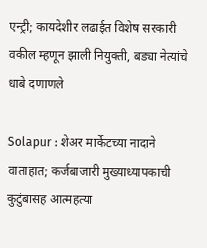एन्ट्री; कायदेशीर लढाईत विशेष सरकारी वकील म्हणून झाली नियुक्ती, बड्या नेत्यांचे धाबे दणाणले

Solapur : शेअर मार्केटच्या नादाने वाताहात; कर्जबाजारी मुख्याध्यापकाची कुटुंबासह आत्महत्या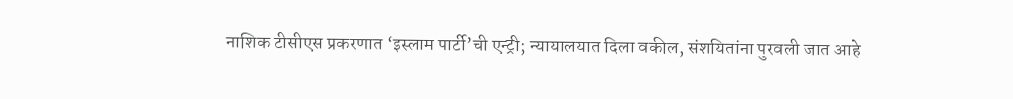नाशिक टीसीएस प्रकरणात ‘इस्लाम पार्टी’ची एन्ट्री; न्यायालयात दिला वकील, संशयितांना पुरवली जात आहे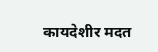कायदेशीर मदत